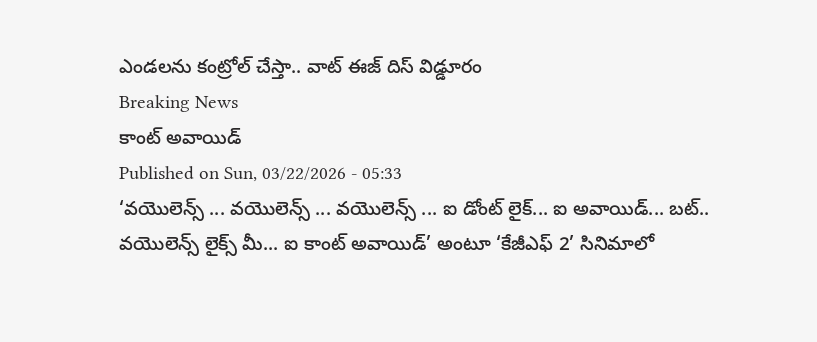ఎండలను కంట్రోల్ చేస్తా.. వాట్ ఈజ్ దిస్ విడ్డూరం
Breaking News
కాంట్ అవాయిడ్
Published on Sun, 03/22/2026 - 05:33
‘వయొలెన్స్ ... వయొలెన్స్ ... వయొలెన్స్ ... ఐ డోంట్ లైక్... ఐ అవాయిడ్... బట్.. వయొలెన్స్ లైక్స్ మీ... ఐ కాంట్ అవాయిడ్’ అంటూ ‘కేజీఎఫ్ 2’ సినిమాలో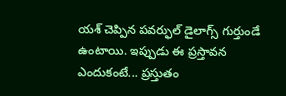యశ్ చెప్పిన పవర్ఫుల్ డైలాగ్స్ గుర్తుండే ఉంటాయి. ఇప్పుడు ఈ ప్రస్తావన ఎందుకంటే... ప్రస్తుతం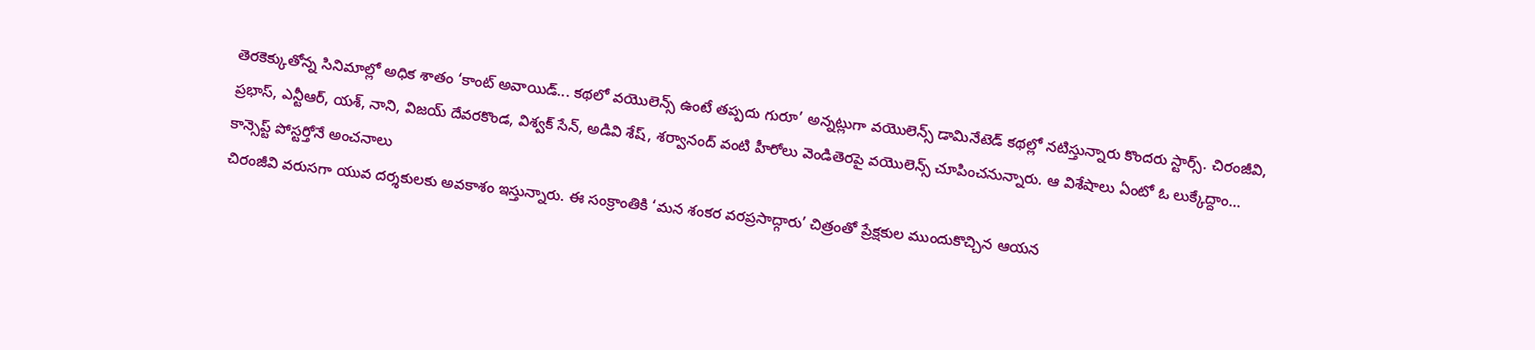తెరకెక్కుతోన్న సినిమాల్లో అధిక శాతం ‘కాంట్ అవాయిడ్... కథలో వయొలెన్స్ ఉంటే తప్పదు గురూ’ అన్నట్లుగా వయొలెన్స్ డామినేటెడ్ కథల్లో నటిస్తున్నారు కొందరు స్టార్స్. చిరంజీవి, ప్రభాస్, ఎన్టీఆర్, యశ్, నాని, విజయ్ దేవరకొండ, విశ్వక్ సేన్, అడివి శేష్, శర్వానంద్ వంటి హీరోలు వెండితెరపై వయొలెన్స్ చూపించనున్నారు. ఆ విశేషాలు ఏంటో ఓ లుక్కేద్దాం...
కాన్సెప్ట్ పోస్టర్తోనే అంచనాలు
చిరంజీవి వరుసగా యువ దర్శకులకు అవకాశం ఇస్తున్నారు. ఈ సంక్రాంతికి ‘మన శంకర వరప్రసాద్గారు’ చిత్రంతో ప్రేక్షకుల ముందుకొచ్చిన ఆయన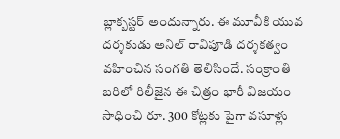బ్లాక్బస్టర్ అందున్నారు. ఈ మూవీకి యువ దర్శకుడు అనిల్ రావిపూడి దర్శకత్వం వహించిన సంగతి తెలిసిందే. సంక్రాంతి బరిలో రిలీజైన ఈ చిత్రం భారీ విజయం సాధించి రూ. 300 కోట్లకు పైగా వసూళ్లు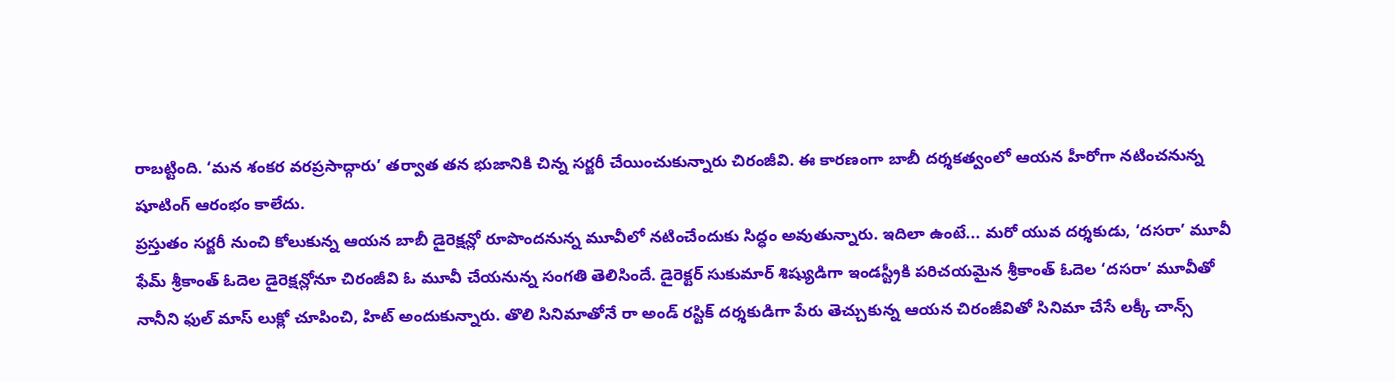రాబట్టింది. ‘మన శంకర వరప్రసాద్గారు’ తర్వాత తన భుజానికి చిన్న సర్జరీ చేయించుకున్నారు చిరంజీవి. ఈ కారణంగా బాబీ దర్శకత్వంలో ఆయన హీరోగా నటించనున్న షూటింగ్ ఆరంభం కాలేదు.
ప్రస్తుతం సర్జరీ నుంచి కోలుకున్న ఆయన బాబీ డైరెక్షన్లో రూపొందనున్న మూవీలో నటించేందుకు సిద్ధం అవుతున్నారు. ఇదిలా ఉంటే... మరో యువ దర్శకుడు, ‘దసరా’ మూవీ ఫేమ్ శ్రీకాంత్ ఓదెల డైరెక్షన్లోనూ చిరంజీవి ఓ మూవీ చేయనున్న సంగతి తెలిసిందే. డైరెక్టర్ సుకుమార్ శిష్యుడిగా ఇండస్ట్రీకి పరిచయమైన శ్రీకాంత్ ఓదెల ‘దసరా’ మూవీతో నానీని ఫుల్ మాస్ లుక్లో చూపించి, హిట్ అందుకున్నారు. తొలి సినిమాతోనే రా అండ్ రస్టిక్ దర్శకుడిగా పేరు తెచ్చుకున్న ఆయన చిరంజీవితో సినిమా చేసే లక్కీ చాన్స్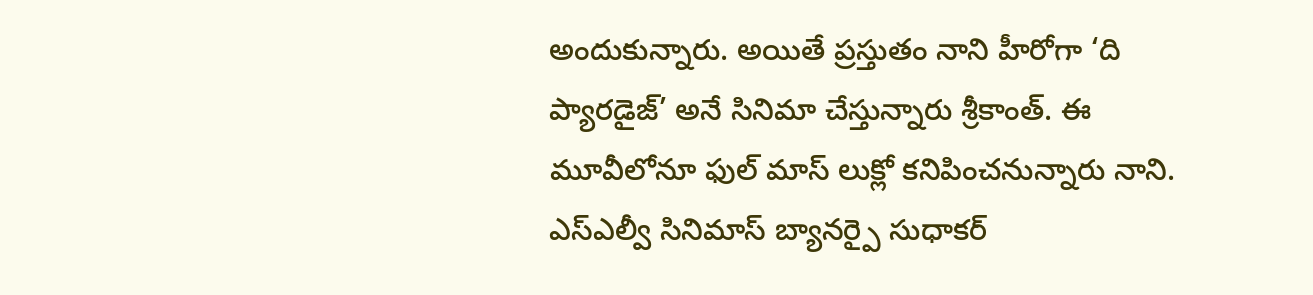అందుకున్నారు. అయితే ప్రస్తుతం నాని హీరోగా ‘ది ప్యారడైజ్’ అనే సినిమా చేస్తున్నారు శ్రీకాంత్. ఈ మూవీలోనూ ఫుల్ మాస్ లుక్లో కనిపించనున్నారు నాని. ఎస్ఎల్వీ సినిమాస్ బ్యానర్పై సుధాకర్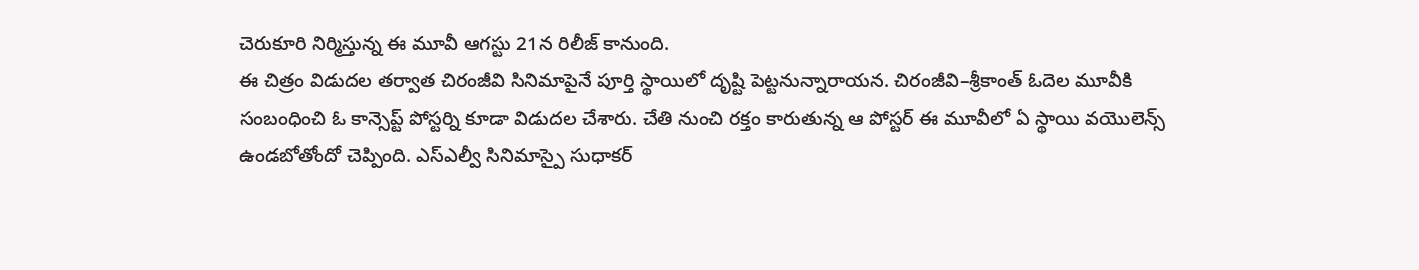చెరుకూరి నిర్మిస్తున్న ఈ మూవీ ఆగస్టు 21న రిలీజ్ కానుంది.
ఈ చిత్రం విడుదల తర్వాత చిరంజీవి సినిమాపైనే పూర్తి స్థాయిలో దృష్టి పెట్టనున్నారాయన. చిరంజీవి–శ్రీకాంత్ ఓదెల మూవీకి సంబంధించి ఓ కాన్సెప్ట్ పోస్టర్ని కూడా విడుదల చేశారు. చేతి నుంచి రక్తం కారుతున్న ఆ పోస్టర్ ఈ మూవీలో ఏ స్థాయి వయొలెన్స్ ఉండబోతోందో చెప్పింది. ఎస్ఎల్వీ సినిమాస్పై సుధాకర్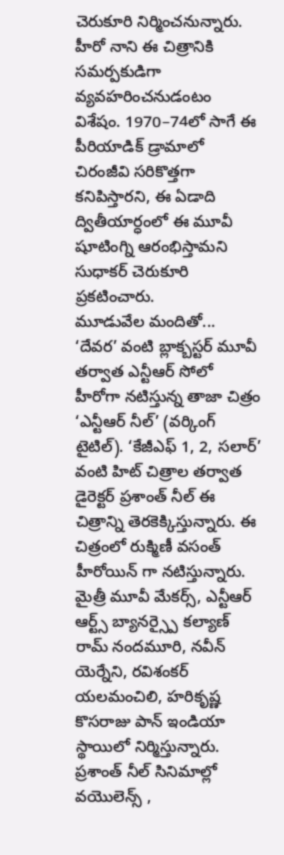చెరుకూరి నిర్మించనున్నారు. హీరో నాని ఈ చిత్రానికి సమర్పకుడిగా వ్యవహరించనుడంటం విశేషం. 1970–74లో సాగే ఈ పీరియాడిక్ డ్రామాలో చిరంజీవి సరికొత్తగా కనిపిస్తారని, ఈ ఏడాది ద్వితీయార్ధంలో ఈ మూవీ షూటింగ్ని ఆరంభిస్తామని సుధాకర్ చెరుకూరి ప్రకటించారు.
మూడువేల మందితో...
‘దేవర’ వంటి బ్లాక్బస్టర్ మూవీ తర్వాత ఎన్టీఆర్ సోలో హీరోగా నటిస్తున్న తాజా చిత్రం ‘ఎన్టీఆర్ నీల్’ (వర్కింగ్ టైటిల్). ‘కేజీఎఫ్ 1, 2, సలార్’ వంటి హిట్ చిత్రాల తర్వాత డైరెక్టర్ ప్రశాంత్ నీల్ ఈ చిత్రాన్ని తెరకెక్కిస్తున్నారు. ఈ చిత్రంలో రుక్మిణీ వసంత్ హీరోయిన్ గా నటిస్తున్నారు. మైత్రీ మూవీ మేకర్స్, ఎన్టీఆర్ ఆర్ట్స్ బ్యానర్స్పై కల్యాణ్ రామ్ నందమూరి, నవీన్ యెర్నేని, రవిశంకర్ యలమంచిలి, హరికృష్ణ కొసరాజు పాన్ ఇండియా స్థాయిలో నిర్మిస్తున్నారు. ప్రశాంత్ నీల్ సినిమాల్లో వయొలెన్స్ ,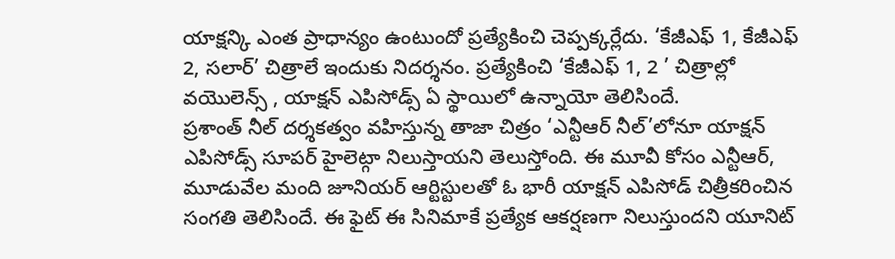యాక్షన్కి ఎంత ప్రాధాన్యం ఉంటుందో ప్రత్యేకించి చెప్పక్కర్లేదు. ‘కేజీఎఫ్ 1, కేజీఎఫ్ 2, సలార్’ చిత్రాలే ఇందుకు నిదర్శనం. ప్రత్యేకించి ‘కేజీఎఫ్ 1, 2 ’ చిత్రాల్లో వయొలెన్స్ , యాక్షన్ ఎపిసోడ్స్ ఏ స్థాయిలో ఉన్నాయో తెలిసిందే.
ప్రశాంత్ నీల్ దర్శకత్వం వహిస్తున్న తాజా చిత్రం ‘ఎన్టీఆర్ నీల్’లోనూ యాక్షన్ ఎపిసోడ్స్ సూపర్ హైలెట్గా నిలుస్తాయని తెలుస్తోంది. ఈ మూవీ కోసం ఎన్టీఆర్, మూడువేల మంది జూనియర్ ఆర్టిస్టులతో ఓ భారీ యాక్షన్ ఎపిసోడ్ చిత్రీకరించిన సంగతి తెలిసిందే. ఈ ఫైట్ ఈ సినిమాకే ప్రత్యేక ఆకర్షణగా నిలుస్తుందని యూనిట్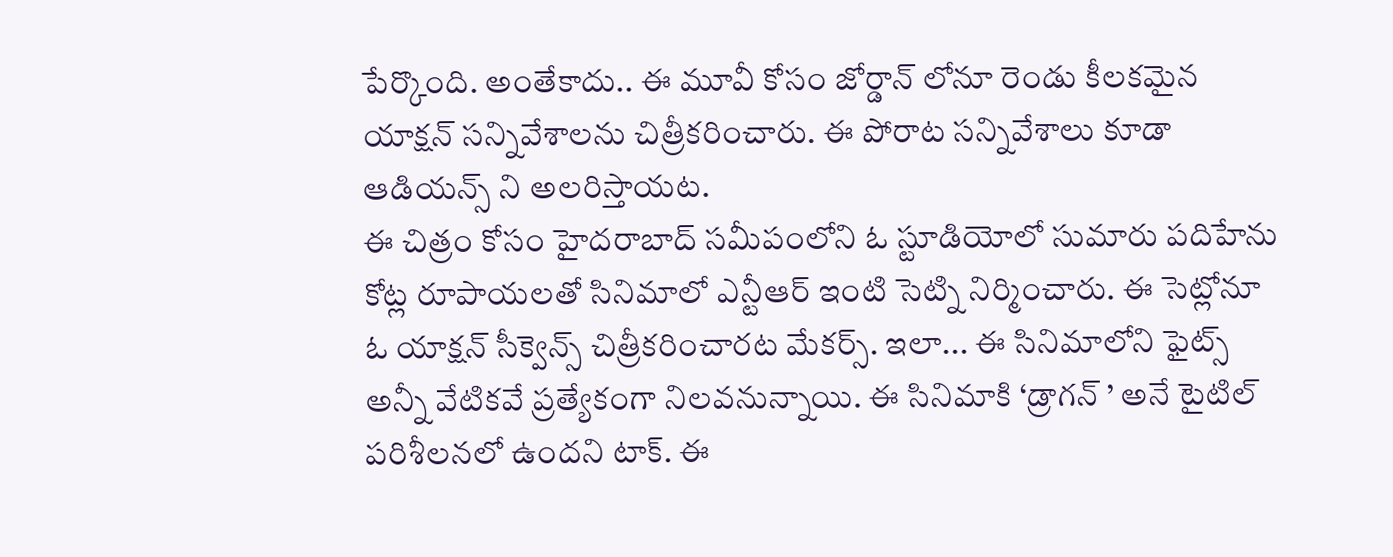పేర్కొంది. అంతేకాదు.. ఈ మూవీ కోసం జోర్డాన్ లోనూ రెండు కీలకమైన యాక్షన్ సన్నివేశాలను చిత్రీకరించారు. ఈ పోరాట సన్నివేశాలు కూడా ఆడియన్స్ ని అలరిస్తాయట.
ఈ చిత్రం కోసం హైదరాబాద్ సమీపంలోని ఓ స్టూడియోలో సుమారు పదిహేను కోట్ల రూపాయలతో సినిమాలో ఎన్టీఆర్ ఇంటి సెట్ని నిర్మించారు. ఈ సెట్లోనూ ఓ యాక్షన్ సీక్వెన్స్ చిత్రీకరించారట మేకర్స్. ఇలా... ఈ సినిమాలోని ఫైట్స్ అన్నీ వేటికవే ప్రత్యేకంగా నిలవనున్నాయి. ఈ సినిమాకి ‘డ్రాగన్ ’ అనే టైటిల్ పరిశీలనలో ఉందని టాక్. ఈ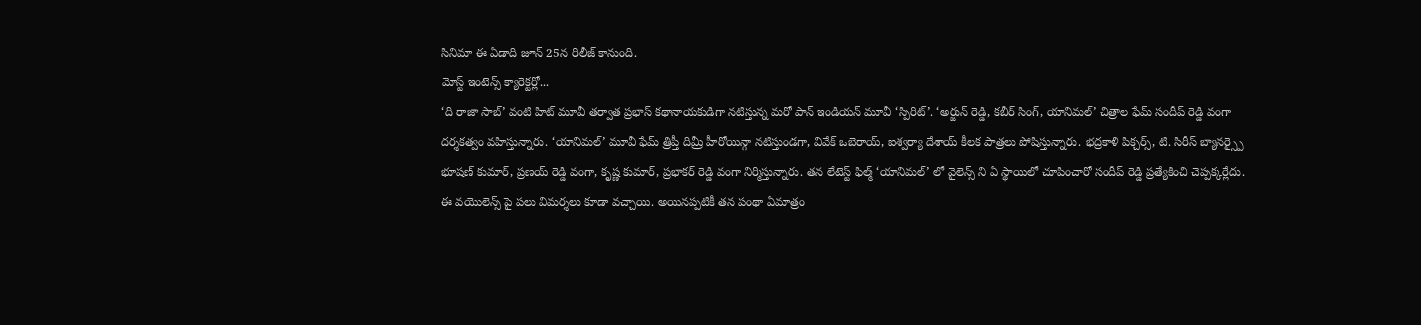సినిమా ఈ ఏడాది జూన్ 25న రిలీజ్ కానుంది.
మోస్ట్ ఇంటెన్స్ క్యారెక్టర్లో...
‘ది రాజా సాబ్’ వంటి హిట్ మూవీ తర్వాత ప్రభాస్ కథానాయకుడిగా నటిస్తున్న మరో పాన్ ఇండియన్ మూవీ ‘స్పిరిట్’. ‘అర్జున్ రెడ్డి, కబీర్ సింగ్, యానిమల్’ చిత్రాల ఫేమ్ సందీప్ రెడ్డి వంగా దర్శకత్వం వహిస్తున్నారు. ‘యానిమల్’ మూవీ ఫేమ్ త్రిప్తీ దిమ్రీ హీరోయిన్గా నటిస్తుండగా, వివేక్ ఒబెరాయ్, ఐశ్వర్యా దేశాయ్ కీలక పాత్రలు పోషిస్తున్నారు. భద్రకాళి పిక్చర్స్, టి. సిరీస్ బ్యానర్స్పై భూషణ్ కుమార్, ప్రణయ్ రెడ్డి వంగా, కృష్ణ కుమార్, ప్రభాకర్ రెడ్డి వంగా నిర్మిస్తున్నారు. తన లేటెస్ట్ ఫిల్మ్ ‘యానిమల్’ లో వైలెన్స్ ని ఏ స్థాయిలో చూపించారో సందీప్ రెడ్డి ప్రత్యేకించి చెప్పక్కర్లేదు.
ఈ వయొలెన్స్ పై పలు విమర్శలు కూడా వచ్చాయి. అయినప్పటికీ తన పంథా ఏమాత్రం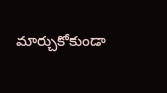మార్చుకోకుండా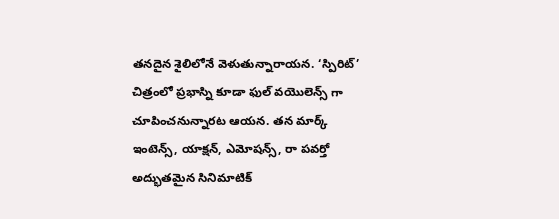తనదైన శైలిలోనే వెళుతున్నారాయన. ‘స్పిరిట్’ చిత్రంలో ప్రభాస్ని కూడా ఫుల్ వయొలెన్స్ గా చూపించనున్నారట ఆయన. తన మార్క్ ఇంటెన్స్, యాక్షన్, ఎమోషన్స్, రా పవర్తో అద్భుతమైన సినిమాటిక్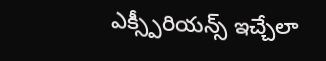ఎక్స్పీరియన్స్ ఇచ్చేలా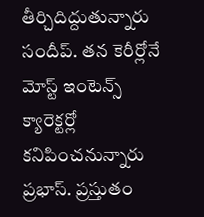తీర్చిదిద్దుతున్నారు సందీప్. తన కెరీర్లోనే మోస్ట్ ఇంటెన్స్ క్యారెక్టర్లో కనిపించనున్నారు ప్రభాస్. ప్రస్తుతం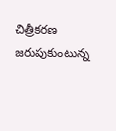చిత్రీకరణ జరుపుకుంటున్న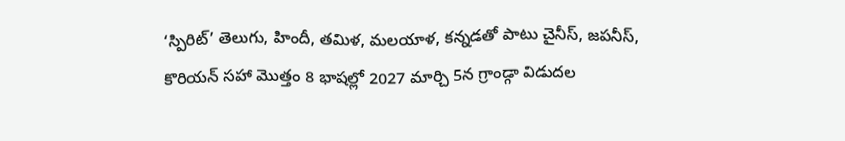‘స్పిరిట్’ తెలుగు, హిందీ, తమిళ, మలయాళ, కన్నడతో పాటు చైనీస్, జపనీస్, కొరియన్ సహా మొత్తం 8 భాషల్లో 2027 మార్చి 5న గ్రాండ్గా విడుదల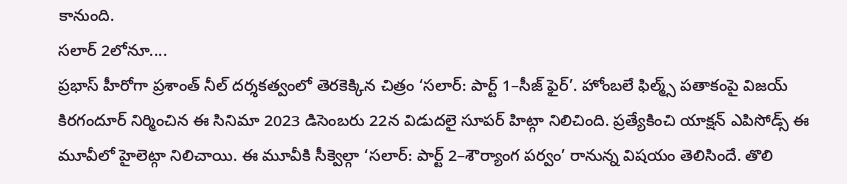కానుంది.
సలార్ 2లోనూ....
ప్రభాస్ హీరోగా ప్రశాంత్ నీల్ దర్శకత్వంలో తెరకెక్కిన చిత్రం ‘సలార్: పార్ట్ 1–సీజ్ ఫైర్’. హోంబలే ఫిల్మ్స్ పతాకంపై విజయ్ కిరగందూర్ నిర్మించిన ఈ సినిమా 2023 డిసెంబరు 22న విడుదలై సూపర్ హిట్గా నిలిచింది. ప్రత్యేకించి యాక్షన్ ఎపిసోడ్స్ ఈ మూవీలో హైలెట్గా నిలిచాయి. ఈ మూవీకి సీక్వెల్గా ‘సలార్: పార్ట్ 2–శౌర్యాంగ పర్వం’ రానున్న విషయం తెలిసిందే. తొలి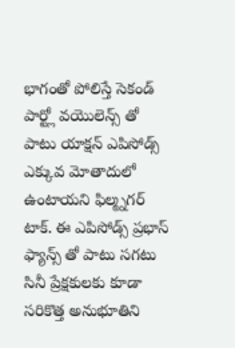భాగంతో పోలిస్తే సెకండ్ పార్ట్లో వయొలెన్స్ తో పాటు యాక్షన్ ఎపిసోడ్స్ ఎక్కువ మోతాదులో ఉంటాయని ఫిల్మ్నగర్ టాక్. ఈ ఎపిసోడ్స్ ప్రభాస్ ఫ్యాన్స్ తో పాటు సగటు సినీ ప్రేక్షకులకు కూడా సరికొత్త అనుభూతిని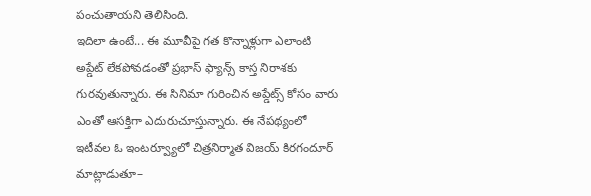పంచుతాయని తెలిసింది.
ఇదిలా ఉంటే... ఈ మూవీపై గత కొన్నాళ్లుగా ఎలాంటి అప్డేట్ లేకపోవడంతో ప్రభాస్ ఫ్యాన్స్ కాస్త నిరాశకు గురవుతున్నారు. ఈ సినిమా గురించిన అప్డేట్స్ కోసం వారు ఎంతో ఆసక్తిగా ఎదురుచూస్తున్నారు. ఈ నేపథ్యంలో ఇటీవల ఓ ఇంటర్వ్యూలో చిత్రనిర్మాత విజయ్ కిరగందూర్ మాట్లాడుతూ–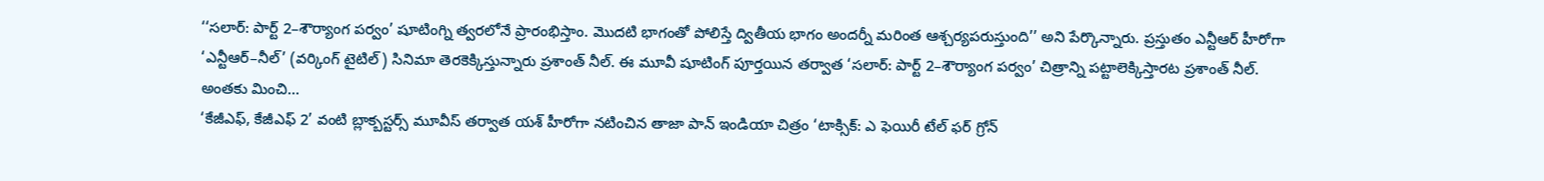‘‘సలార్: పార్ట్ 2–శౌర్యాంగ పర్వం’ షూటింగ్ని త్వరలోనే ప్రారంభిస్తాం. మొదటి భాగంతో పోలిస్తే ద్వితీయ భాగం అందర్నీ మరింత ఆశ్చర్యపరుస్తుంది’’ అని పేర్కొన్నారు. ప్రస్తుతం ఎన్టీఆర్ హీరోగా ‘ఎన్టీఆర్–నీల్’ (వర్కింగ్ టైటిల్) సినిమా తెరకెక్కిస్తున్నారు ప్రశాంత్ నీల్. ఈ మూవీ షూటింగ్ పూర్తయిన తర్వాత ‘సలార్: పార్ట్ 2–శౌర్యాంగ పర్వం’ చిత్రాన్ని పట్టాలెక్కిస్తారట ప్రశాంత్ నీల్.
అంతకు మించి...
‘కేజీఎఫ్, కేజీఎఫ్ 2’ వంటి బ్లాక్బస్టర్స్ మూవీస్ తర్వాత యశ్ హీరోగా నటించిన తాజా పాన్ ఇండియా చిత్రం ‘టాక్సిక్: ఎ ఫెయిరీ టేల్ ఫర్ గ్రోన్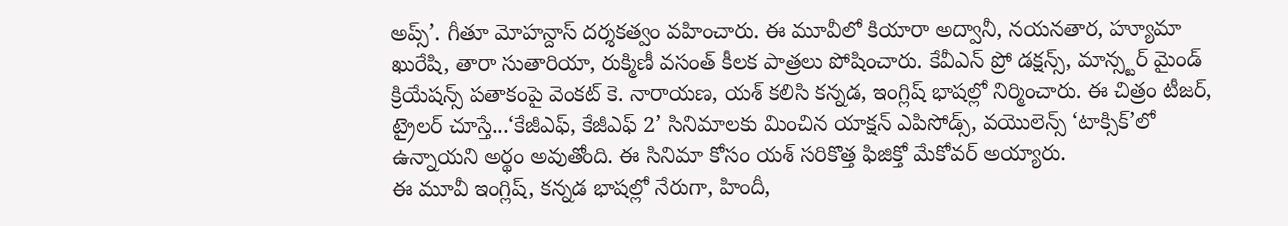అప్స్’. గీతూ మోహన్దాస్ దర్శకత్వం వహించారు. ఈ మూవీలో కియారా అద్వానీ, నయనతార, హ్యూమా ఖురేషి, తారా సుతారియా, రుక్మిణీ వసంత్ కీలక పాత్రలు పోషించారు. కేవీఎన్ ప్రో డక్షన్స్, మాన్స్టర్ మైండ్ క్రియేషన్స్ పతాకంపై వెంకట్ కె. నారాయణ, యశ్ కలిసి కన్నడ, ఇంగ్లిష్ భాషల్లో నిర్మించారు. ఈ చిత్రం టీజర్, ట్రైలర్ చూస్తే...‘కేజీఎఫ్, కేజీఎఫ్ 2’ సినిమాలకు మించిన యాక్షన్ ఎపిసోడ్స్, వయొలెన్స్ ‘టాక్సిక్’లో ఉన్నాయని అర్థం అవుతోంది. ఈ సినిమా కోసం యశ్ సరికొత్త ఫిజిక్తో మేకోవర్ అయ్యారు.
ఈ మూవీ ఇంగ్లిష్, కన్నడ భాషల్లో నేరుగా, హిందీ,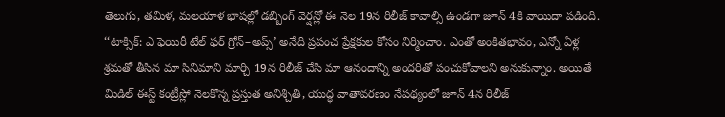తెలుగు, తమిళ, మలయాళ భాషల్లో డబ్బింగ్ వెర్షన్లో ఈ నెల 19న రిలీజ్ కావాల్సి ఉండగా జూన్ 4కి వాయిదా పడింది. ‘‘టాక్సిక్: ఎ ఫెయిరీ టేల్ ఫర్ గ్రోన్–అప్స్’ అనేది ప్రపంచ ప్రేక్షకుల కోసం నిర్మించాం. ఎంతో అంకితభావం, ఎన్నో ఏళ్ల శ్రమతో తీసిన మా సినిమాని మార్చి 19న రిలీజ్ చేసి మా ఆనందాన్ని అందరితో పంచుకోవాలని అనుకున్నాం. అయితే మిడిల్ ఈస్ట్ కంట్రీస్లో నెలకొన్న ప్రస్తుత అనిశ్చితి, యుద్ధ వాతావరణం నేపథ్యంలో జూన్ 4న రిలీజ్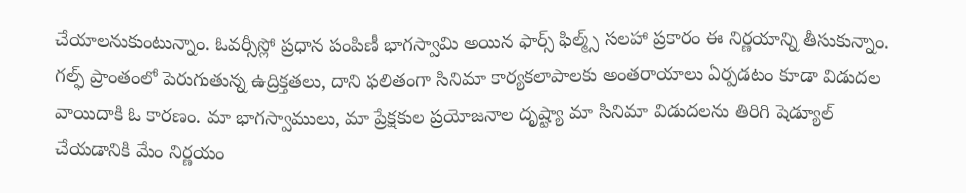చేయాలనుకుంటున్నాం. ఓవర్సీస్లో ప్రధాన పంపిణీ భాగస్వామి అయిన ఫార్స్ ఫిల్మ్స్ సలహా ప్రకారం ఈ నిర్ణయాన్ని తీసుకున్నాం.
గల్ఫ్ ప్రాంతంలో పెరుగుతున్న ఉద్రిక్తతలు, దాని ఫలితంగా సినిమా కార్యకలాపాలకు అంతరాయాలు ఏర్పడటం కూడా విడుదల వాయిదాకి ఓ కారణం. మా భాగస్వాములు, మా ప్రేక్షకుల ప్రయోజనాల దృష్ట్యా మా సినిమా విడుదలను తిరిగి షెడ్యూల్ చేయడానికి మేం నిర్ణయం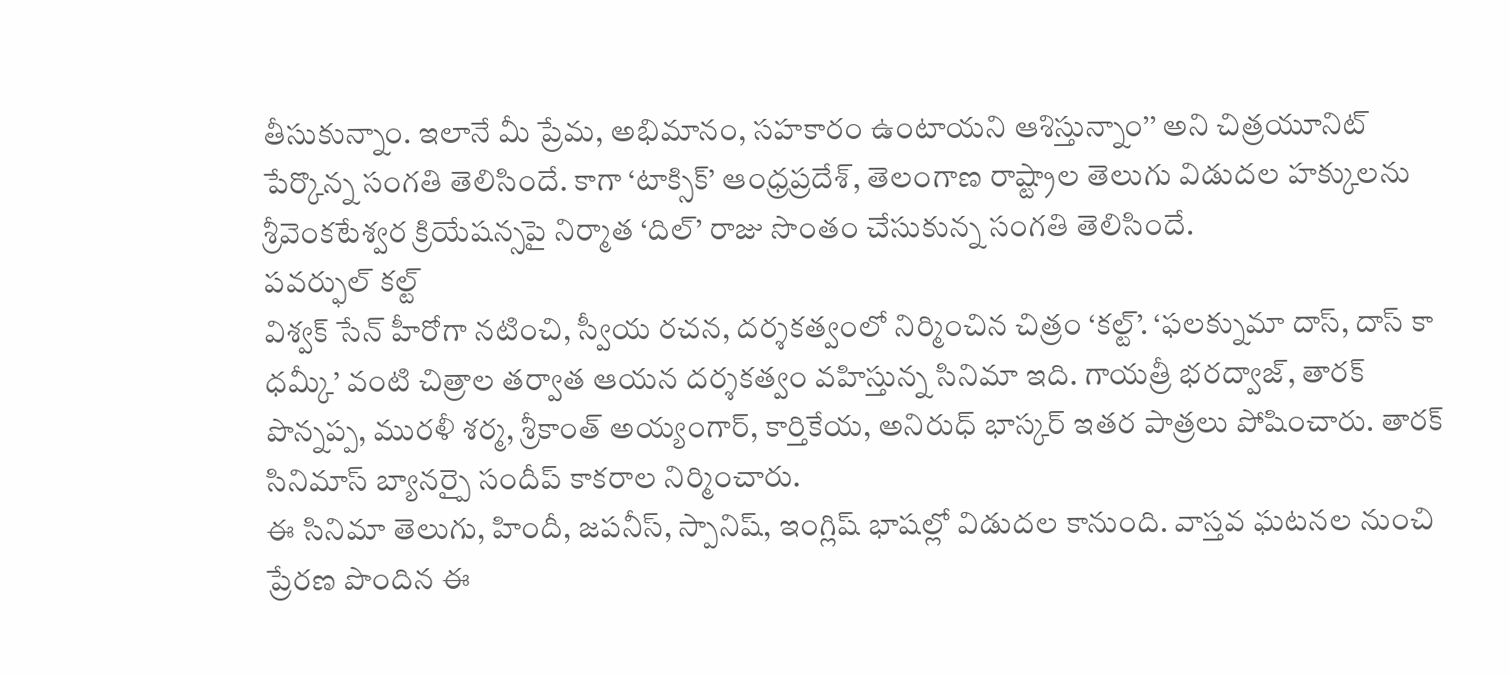తీసుకున్నాం. ఇలానే మీ ప్రేమ, అభిమానం, సహకారం ఉంటాయని ఆశిస్తున్నాం’’ అని చిత్రయూనిట్ పేర్కొన్న సంగతి తెలిసిందే. కాగా ‘టాక్సిక్’ ఆంధ్రప్రదేశ్, తెలంగాణ రాష్ట్రాల తెలుగు విడుదల హక్కులను శ్రీవెంకటేశ్వర క్రియేషన్సపై నిర్మాత ‘దిల్’ రాజు సొంతం చేసుకున్న సంగతి తెలిసిందే.
పవర్ఫుల్ కల్ట్
విశ్వక్ సేన్ హీరోగా నటించి, స్వీయ రచన, దర్శకత్వంలో నిర్మించిన చిత్రం ‘కల్ట్’. ‘ఫలక్నుమా దాస్, దాస్ కా ధమ్కీ’ వంటి చిత్రాల తర్వాత ఆయన దర్శకత్వం వహిస్తున్న సినిమా ఇది. గాయత్రీ భరద్వాజ్, తారక్ పొన్నప్ప, మురళీ శర్మ, శ్రీకాంత్ అయ్యంగార్, కార్తికేయ, అనిరుధ్ భాస్కర్ ఇతర పాత్రలు పోషించారు. తారక్ సినిమాస్ బ్యానర్పై సందీప్ కాకరాల నిర్మించారు.
ఈ సినిమా తెలుగు, హిందీ, జపనీస్, స్పానిష్, ఇంగ్లిష్ భాషల్లో విడుదల కానుంది. వాస్తవ ఘటనల నుంచి ప్రేరణ పొందిన ఈ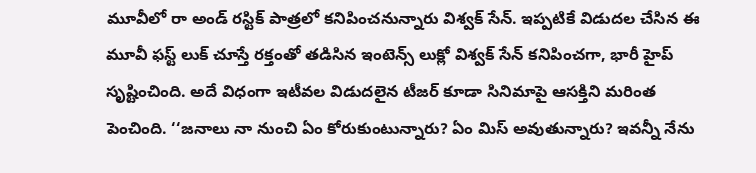మూవీలో రా అండ్ రస్టిక్ పాత్రలో కనిపించనున్నారు విశ్వక్ సేన్. ఇప్పటికే విడుదల చేసిన ఈ మూవీ ఫస్ట్ లుక్ చూస్తే రక్తంతో తడిసిన ఇంటెన్స్ లుక్లో విశ్వక్ సేన్ కనిపించగా, భారీ హైప్ సృష్టించింది. అదే విధంగా ఇటీవల విడుదలైన టీజర్ కూడా సినిమాపై ఆసక్తిని మరింత పెంచింది. ‘‘జనాలు నా నుంచి ఏం కోరుకుంటున్నారు? ఏం మిస్ అవుతున్నారు? ఇవన్నీ నేను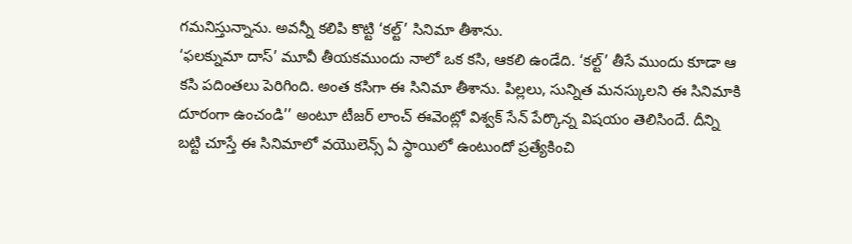గమనిస్తున్నాను. అవన్నీ కలిపి కొట్టి ‘కల్ట్’ సినిమా తీశాను.
‘ఫలక్నుమా దాస్’ మూవీ తీయకముందు నాలో ఒక కసి, ఆకలి ఉండేది. ‘కల్ట్’ తీసే ముందు కూడా ఆ కసి పదింతలు పెరిగింది. అంత కసిగా ఈ సినిమా తీశాను. పిల్లలు, సున్నిత మనస్కులని ఈ సినిమాకి దూరంగా ఉంచండి’’ అంటూ టీజర్ లాంచ్ ఈవెంట్లో విశ్వక్ సేన్ పేర్కొన్న విషయం తెలిసిందే. దీన్ని బట్టి చూస్తే ఈ సినిమాలో వయొలెన్స్ ఏ స్థాయిలో ఉంటుందో ప్రత్యేకించి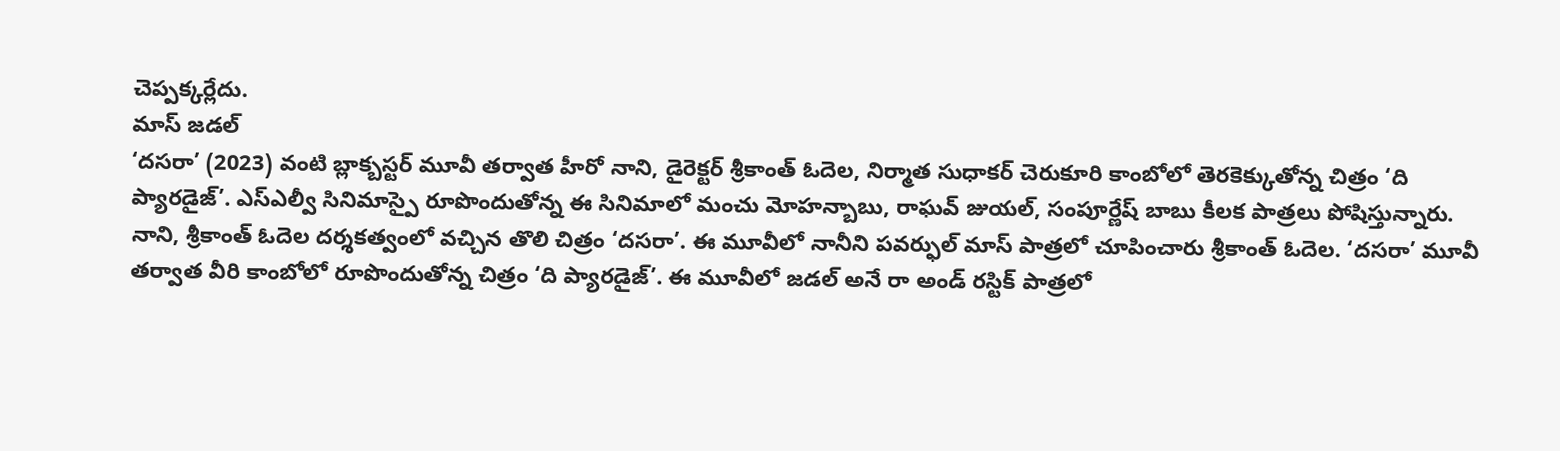చెప్పక్కర్లేదు.
మాస్ జడల్
‘దసరా’ (2023) వంటి బ్లాక్బస్టర్ మూవీ తర్వాత హీరో నాని, డైరెక్టర్ శ్రీకాంత్ ఓదెల, నిర్మాత సుధాకర్ చెరుకూరి కాంబోలో తెరకెక్కుతోన్న చిత్రం ‘ది ప్యారడైజ్’. ఎస్ఎల్వీ సినిమాస్పై రూపొందుతోన్న ఈ సినిమాలో మంచు మోహన్బాబు, రాఘవ్ జుయల్, సంపూర్ణేష్ బాబు కీలక పాత్రలు పోషిస్తున్నారు. నాని, శ్రీకాంత్ ఓదెల దర్శకత్వంలో వచ్చిన తొలి చిత్రం ‘దసరా’. ఈ మూవీలో నానీని పవర్ఫుల్ మాస్ పాత్రలో చూపించారు శ్రీకాంత్ ఓదెల. ‘దసరా’ మూవీ తర్వాత వీరి కాంబోలో రూపొందుతోన్న చిత్రం ‘ది ప్యారడైజ్’. ఈ మూవీలో జడల్ అనే రా అండ్ రస్టిక్ పాత్రలో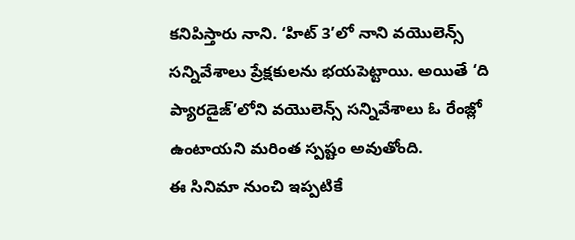కనిపిస్తారు నాని. ‘హిట్ 3’లో నాని వయొలెన్స్ సన్నివేశాలు ప్రేక్షకులను భయపెట్టాయి. అయితే ‘ది ప్యారడైజ్’లోని వయొలెన్స్ సన్నివేశాలు ఓ రేంజ్లో ఉంటాయని మరింత స్పష్టం అవుతోంది.
ఈ సినిమా నుంచి ఇప్పటికే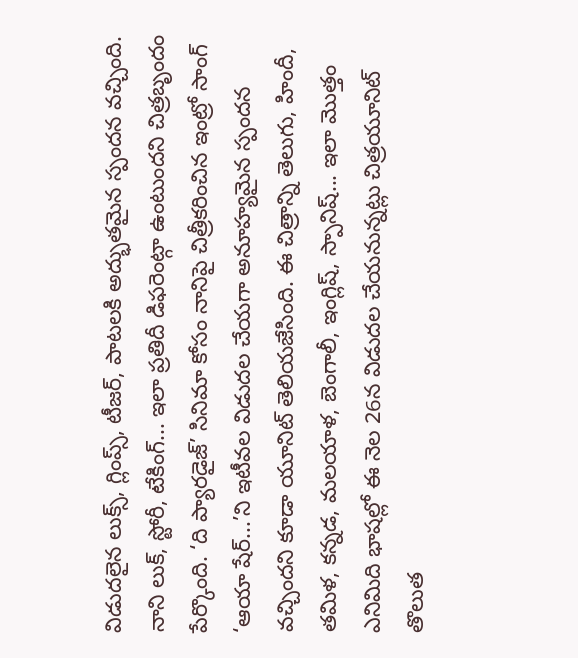విడుదలైన లుక్స్, గ్లింప్స్, టీజర్, పాటలకి అద్భుతమైన స్పందన వచ్చింది. నాని లుక్, స్టోరీ, టేకింగ్... ఇలా ప్రతిదీ డిఫరెంట్గా ఉంటుందని చిత్రబృందం పేర్కొంది. ‘ది ప్యారడైజ్’ సినిమా కోసం నానిపై చిత్రీకరించిన ఇంట్రో సాంగ్ ‘ఆయా షేర్...’ని ఇటీవల విడుదల చేయగా అనూహ్యమైన స్పందన వచ్చిందని కూడా యూనిట్ తెలియజేసింది. ఈ చిత్రాన్ని తెలుగు, హిందీ, తమిళ, కన్నడ, మలయాళ, బెంగాలీ, ఇంగ్లిష్, స్పానిష్... ఇలా మొత్తం ఎనిమిది భాషల్లో ఈ నెల 26న విడుదల చేయనున్నట్లు చిత్రయూనిట్ తొలుత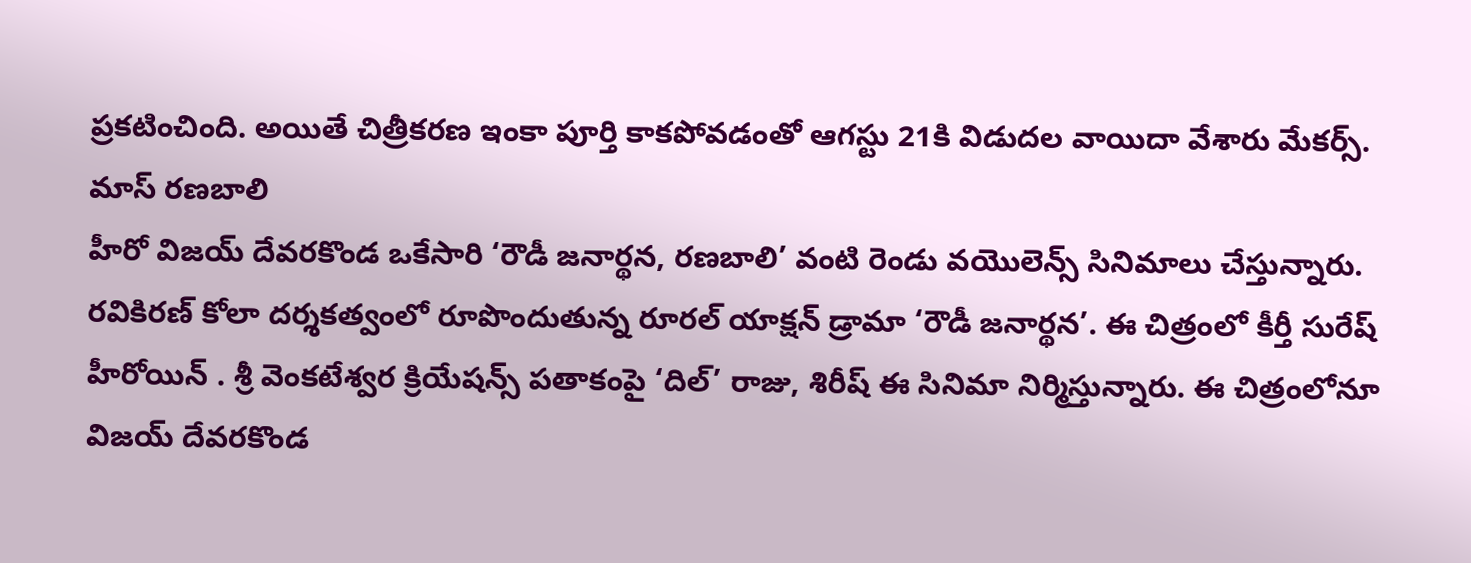ప్రకటించింది. అయితే చిత్రీకరణ ఇంకా పూర్తి కాకపోవడంతో ఆగస్టు 21కి విడుదల వాయిదా వేశారు మేకర్స్.
మాస్ రణబాలి
హీరో విజయ్ దేవరకొండ ఒకేసారి ‘రౌడీ జనార్థన, రణబాలి’ వంటి రెండు వయొలెన్స్ సినిమాలు చేస్తున్నారు. రవికిరణ్ కోలా దర్శకత్వంలో రూపొందుతున్న రూరల్ యాక్షన్ డ్రామా ‘రౌడీ జనార్థన’. ఈ చిత్రంలో కీర్తీ సురేష్ హీరోయిన్ . శ్రీ వెంకటేశ్వర క్రియేషన్స్ పతాకంపై ‘దిల్’ రాజు, శిరీష్ ఈ సినిమా నిర్మిస్తున్నారు. ఈ చిత్రంలోనూ విజయ్ దేవరకొండ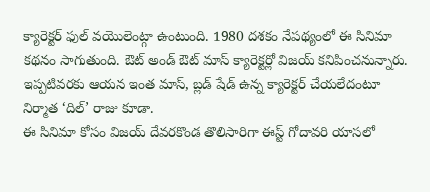క్యారెక్టర్ ఫుల్ వయొలెంట్గా ఉంటుంది. 1980 దశకం నేపథ్యంలో ఈ సినిమా కథనం సాగుతుంది. ఔట్ అండ్ ఔట్ మాస్ క్యారెక్టర్లో విజయ్ కనిపించనున్నారు. ఇప్పటివరకు ఆయన ఇంత మాస్, బ్లడ్ షేడ్ ఉన్న క్యారెక్టర్ చేయలేదంటూ నిర్మాత ‘దిల్’ రాజు కూడా.
ఈ సినిమా కోసం విజయ్ దేవరకొండ తొలిసారిగా ఈస్ట్ గోదావరి యాసలో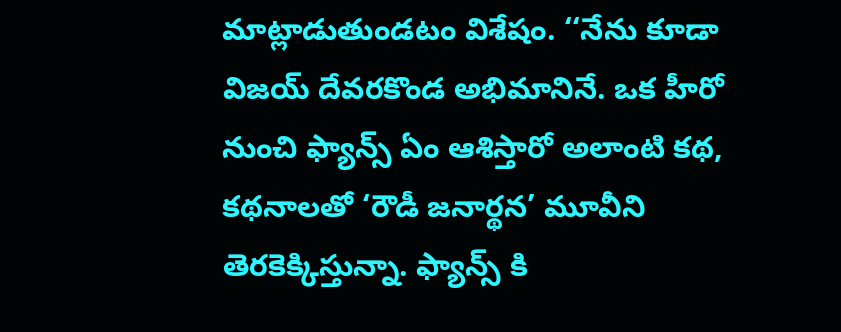మాట్లాడుతుండటం విశేషం. ‘‘నేను కూడా విజయ్ దేవరకొండ అభిమానినే. ఒక హీరో నుంచి ఫ్యాన్స్ ఏం ఆశిస్తారో అలాంటి కథ, కథనాలతో ‘రౌడీ జనార్థన’ మూవీని తెరకెక్కిస్తున్నా. ఫ్యాన్స్ కి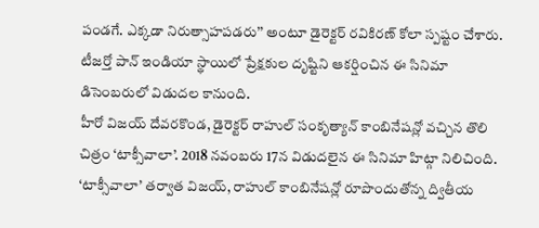పండగే. ఎక్కడా నిరుత్సాహపడరు’’ అంటూ డైరెక్టర్ రవికిరణ్ కోలా స్పష్టం చేశారు. టీజర్తో పాన్ ఇండియా స్థాయిలో ప్రేక్షకుల దృష్టిని ఆకర్షించిన ఈ సినిమా డిసెంబరులో విడుదల కానుంది.
హీరో విజయ్ దేవరకొండ, డైరెక్టర్ రాహుల్ సంకృత్యాన్ కాంబినేషన్లో వచ్చిన తొలి చిత్రం ‘టాక్సీవాలా’. 2018 నవంబరు 17న విడుదలైన ఈ సినిమా హిట్గా నిలిచింది. ‘టాక్సీవాలా’ తర్వాత విజయ్, రాహుల్ కాంబినేషన్లో రూపొందుతోన్న ద్వితీయ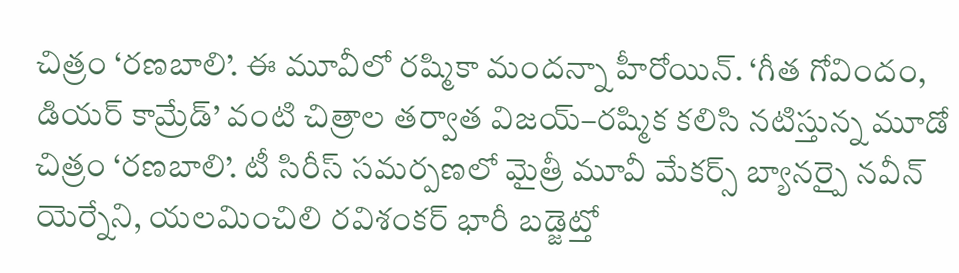చిత్రం ‘రణబాలి’. ఈ మూవీలో రష్మికా మందన్నా హీరోయిన్. ‘గీత గోవిందం, డియర్ కామ్రేడ్’ వంటి చిత్రాల తర్వాత విజయ్–రష్మిక కలిసి నటిస్తున్న మూడో చిత్రం ‘రణబాలి’. టీ సిరీస్ సమర్పణలో మైత్రీ మూవీ మేకర్స్ బ్యానర్పై నవీన్ యెర్నేని, యలమించిలి రవిశంకర్ భారీ బడ్జెట్తో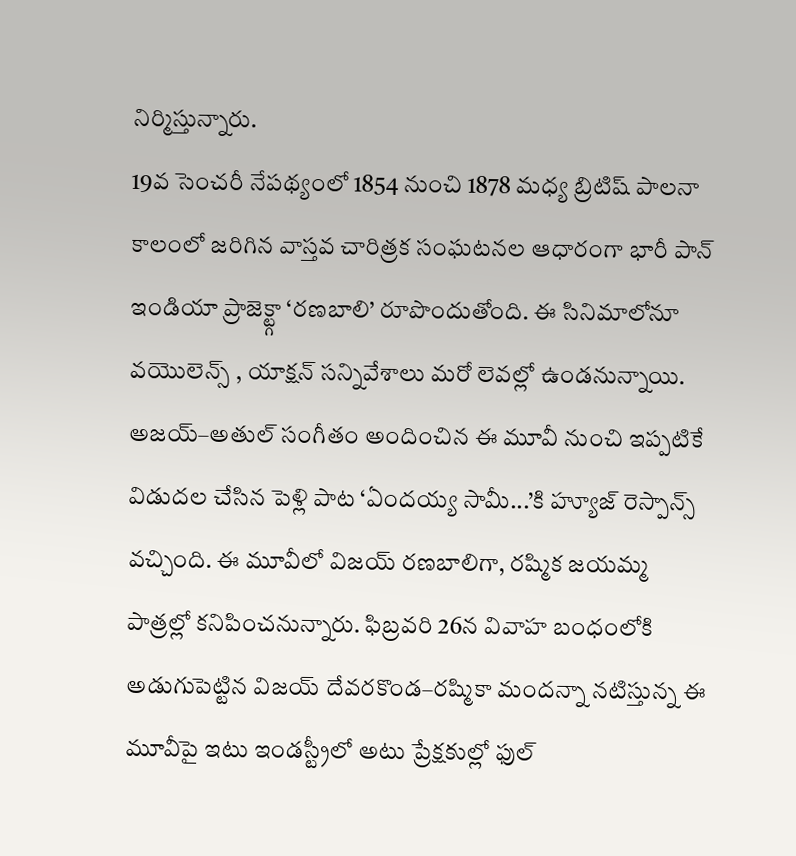నిర్మిస్తున్నారు.
19వ సెంచరీ నేపథ్యంలో 1854 నుంచి 1878 మధ్య బ్రిటిష్ పాలనా కాలంలో జరిగిన వాస్తవ చారిత్రక సంఘటనల ఆధారంగా భారీ పాన్ ఇండియా ప్రాజెక్ట్గా ‘రణబాలి’ రూపొందుతోంది. ఈ సినిమాలోనూ వయొలెన్స్ , యాక్షన్ సన్నివేశాలు మరో లెవల్లో ఉండనున్నాయి. అజయ్–అతుల్ సంగీతం అందించిన ఈ మూవీ నుంచి ఇప్పటికే విడుదల చేసిన పెళ్లి పాట ‘ఏందయ్య సామీ...’కి హ్యూజ్ రెస్పాన్స్ వచ్చింది. ఈ మూవీలో విజయ్ రణబాలిగా, రష్మిక జయమ్మ పాత్రల్లో కనిపించనున్నారు. ఫిబ్రవరి 26న వివాహ బంధంలోకి అడుగుపెట్టిన విజయ్ దేవరకొండ–రష్మికా మందన్నా నటిస్తున్న ఈ మూవీపై ఇటు ఇండస్ట్రీలో అటు ప్రేక్షకుల్లో ఫుల్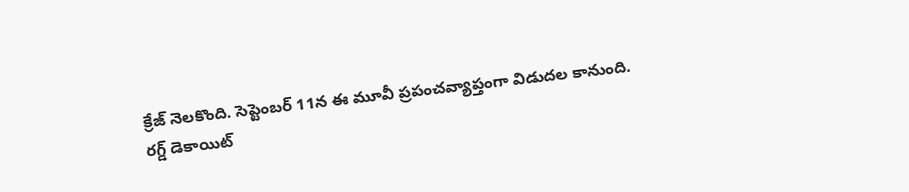క్రేజ్ నెలకొంది. సెప్టెంబర్ 11న ఈ మూవీ ప్రపంచవ్యాప్తంగా విడుదల కానుంది.
రగ్డ్ డెకాయిట్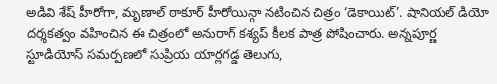అడివి శేష్ హీరోగా, మృణాల్ ఠాకూర్ హీరోయిన్గా నటించిన చిత్రం ‘డెకాయిట్’. షానియల్ డియో దర్శకత్వం వహించిన ఈ చిత్రంలో అనురాగ్ కశ్యప్ కీలక పాత్ర పోషించారు. అన్నపూర్ణ స్టూడియోస్ సమర్పణలో సుప్రియ యార్లగడ్డ తెలుగు,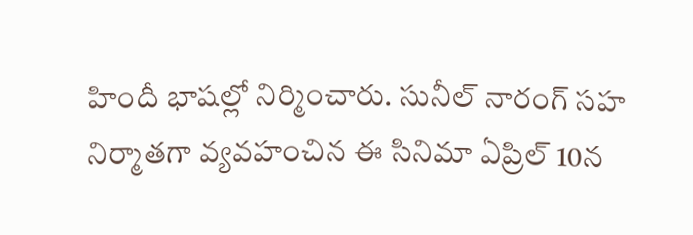హిందీ భాషల్లో నిర్మించారు. సునీల్ నారంగ్ సహ నిర్మాతగా వ్యవహంచిన ఈ సినిమా ఏప్రిల్ 10న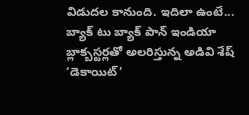విడుదల కానుంది. ఇదిలా ఉంటే... బ్యాక్ టు బ్యాక్ పాన్ ఇండియా బ్లాక్బస్టర్లతో అలరిస్తున్న అడివి శేష్ ‘డెకాయిట్’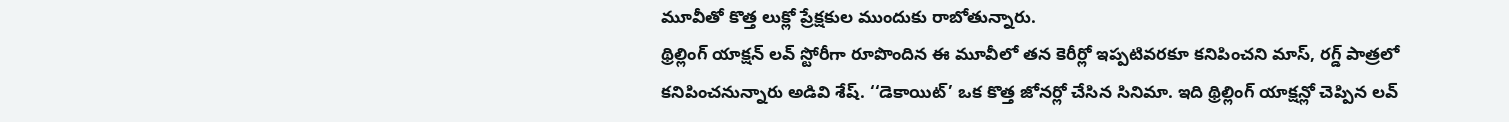మూవీతో కొత్త లుక్లో ప్రేక్షకుల ముందుకు రాబోతున్నారు.
థ్రిల్లింగ్ యాక్షన్ లవ్ స్టోరీగా రూపొందిన ఈ మూవీలో తన కెరీర్లో ఇప్పటివరకూ కనిపించని మాస్, రగ్డ్ పాత్రలో కనిపించనున్నారు అడివి శేష్. ‘‘డెకాయిట్’ ఒక కొత్త జోనర్లో చేసిన సినిమా. ఇది థ్రిల్లింగ్ యాక్షన్లో చెప్పిన లవ్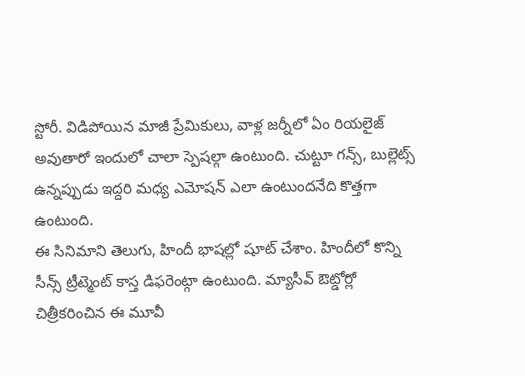స్టోరీ. విడిపోయిన మాజీ ప్రేమికులు, వాళ్ల జర్నీలో ఏం రియలైజ్ అవుతారో ఇందులో చాలా స్పెషల్గా ఉంటుంది. చుట్టూ గన్స్, బుల్లెట్స్ ఉన్నప్పుడు ఇద్దరి మధ్య ఎమోషన్ ఎలా ఉంటుందనేది కొత్తగా ఉంటుంది.
ఈ సినిమాని తెలుగు, హిందీ భాషల్లో షూట్ చేశాం. హిందీలో కొన్ని సీన్స్ ట్రీట్మెంట్ కాస్త డిఫరెంట్గా ఉంటుంది. మ్యాసీవ్ ఔట్డోర్లో చిత్రీకరించిన ఈ మూవీ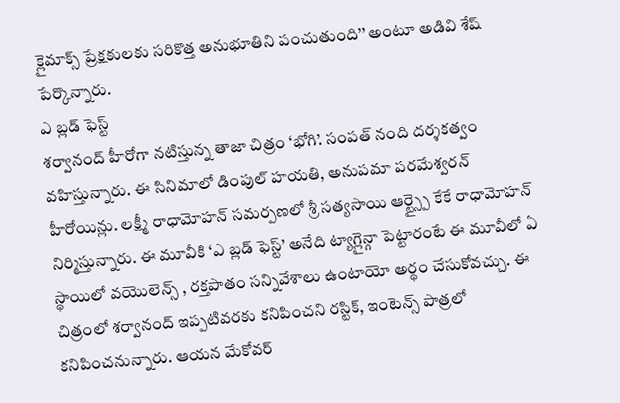క్లైమాక్స్ ప్రేక్షకులకు సరికొత్త అనుభూతిని పంచుతుంది’’ అంటూ అడివి శేష్ పేర్కొన్నారు.
ఎ బ్లడ్ ఫెస్ట్
శర్వానంద్ హీరోగా నటిస్తున్న తాజా చిత్రం ‘భోగి’. సంపత్ నంది దర్శకత్వం వహిస్తున్నారు. ఈ సినిమాలో డింపుల్ హయతి, అనుపమా పరమేశ్వరన్ హీరోయిన్లు. లక్ష్మీ రాధామోహన్ సమర్పణలో శ్రీ సత్యసాయి ఆర్ట్స్పై కేకే రాధామోహన్ నిర్మిస్తున్నారు. ఈ మూవీకి ‘ఎ బ్లడ్ ఫెస్ట్’ అనేది ట్యాగ్లైన్గా పెట్టారంటే ఈ మూవీలో ఏ స్థాయిలో వయొలెన్స్ , రక్తపాతం సన్నివేశాలు ఉంటాయో అర్థం చేసుకోవచ్చు. ఈ చిత్రంలో శర్వానంద్ ఇప్పటివరకు కనిపించని రస్టిక్, ఇంటెన్స్ పాత్రలో కనిపించనున్నారు. ఆయన మేకోవర్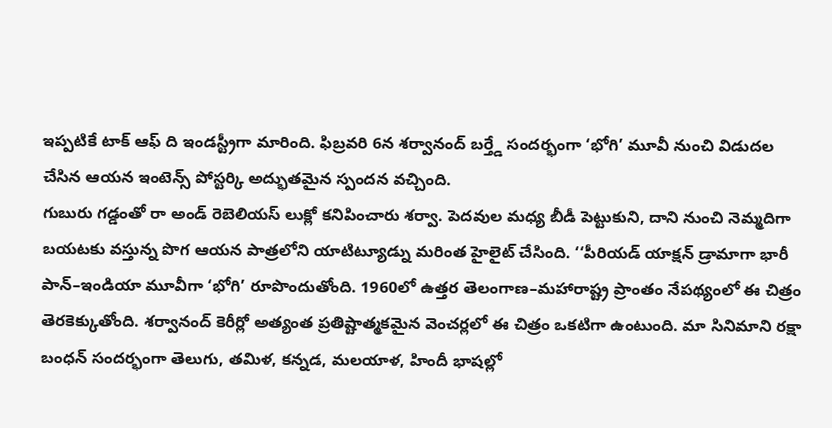ఇప్పటికే టాక్ ఆఫ్ ది ఇండస్ట్రీగా మారింది. ఫిబ్రవరి 6న శర్వానంద్ బర్త్డే సందర్భంగా ‘భోగి’ మూవీ నుంచి విడుదల చేసిన ఆయన ఇంటెన్స్ పోస్టర్కి అద్భుతమైన స్పందన వచ్చింది.
గుబురు గడ్డంతో రా అండ్ రెబెలియస్ లుక్లో కనిపించారు శర్వా. పెదవుల మధ్య బీడీ పెట్టుకుని, దాని నుంచి నెమ్మదిగా బయటకు వస్తున్న పొగ ఆయన పాత్రలోని యాటిట్యూడ్ను మరింత హైలైట్ చేసింది. ‘‘పీరియడ్ యాక్షన్ డ్రామాగా భారీ పాన్–ఇండియా మూవీగా ‘భోగి’ రూపొందుతోంది. 1960లో ఉత్తర తెలంగాణ–మహారాష్ట్ర ప్రాంతం నేపథ్యంలో ఈ చిత్రం తెరకెక్కుతోంది. శర్వానంద్ కెరీర్లో అత్యంత ప్రతిష్టాత్మకమైన వెంచర్లలో ఈ చిత్రం ఒకటిగా ఉంటుంది. మా సినిమాని రక్షా బంధన్ సందర్భంగా తెలుగు, తమిళ, కన్నడ, మలయాళ, హిందీ భాషల్లో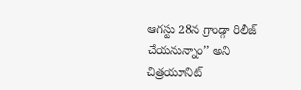ఆగస్టు 28న గ్రాండ్గా రిలీజ్ చేయనున్నాం’’ అని చిత్రయూనిట్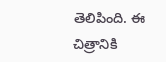తెలిపింది. ఈ చిత్రానికి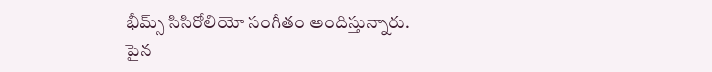భీమ్స్ సిసిరోలియో సంగీతం అందిస్తున్నారు.
పైన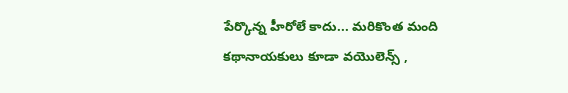పేర్కొన్న హీరోలే కాదు... మరికొంత మంది కథానాయకులు కూడా వయొలెన్స్ ,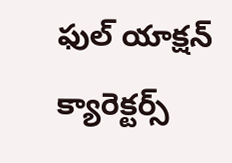ఫుల్ యాక్షన్ క్యారెక్టర్స్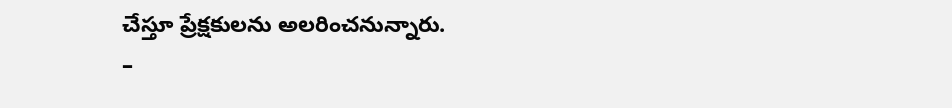చేస్తూ ప్రేక్షకులను అలరించనున్నారు.
–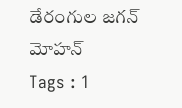డేరంగుల జగన్ మోహన్
Tags : 1